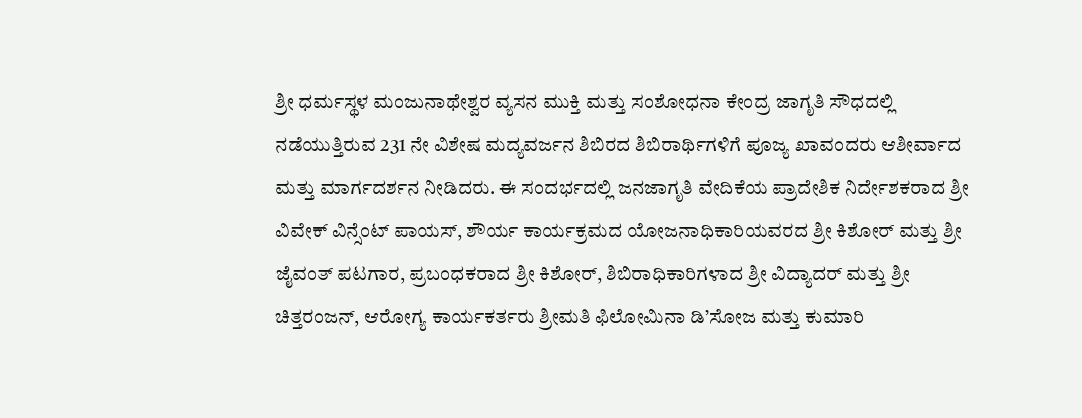ಶ್ರೀ ಧರ್ಮಸ್ಥಳ ಮಂಜುನಾಥೇಶ್ವರ ವ್ಯಸನ ಮುಕ್ತಿ ಮತ್ತು ಸಂಶೋಧನಾ ಕೇಂದ್ರ ಜಾಗೃತಿ ಸೌಧದಲ್ಲಿ ನಡೆಯುತ್ತಿರುವ 231 ನೇ ವಿಶೇಷ ಮದ್ಯವರ್ಜನ ಶಿಬಿರದ ಶಿಬಿರಾರ್ಥಿಗಳಿಗೆ ಪೂಜ್ಯ ಖಾವಂದರು ಆಶೀರ್ವಾದ ಮತ್ತು ಮಾರ್ಗದರ್ಶನ ನೀಡಿದರು. ಈ ಸಂದರ್ಭದಲ್ಲಿ ಜನಜಾಗೃತಿ ವೇದಿಕೆಯ ಪ್ರಾದೇಶಿಕ ನಿರ್ದೇಶಕರಾದ ಶ್ರೀ ವಿವೇಕ್ ವಿನ್ಸೆಂಟ್ ಪಾಯಸ್, ಶೌರ್ಯ ಕಾರ್ಯಕ್ರಮದ ಯೋಜನಾಧಿಕಾರಿಯವರದ ಶ್ರೀ ಕಿಶೋರ್ ಮತ್ತು ಶ್ರೀ ಜೈವಂತ್ ಪಟಗಾರ, ಪ್ರಬಂಧಕರಾದ ಶ್ರೀ ಕಿಶೋರ್, ಶಿಬಿರಾಧಿಕಾರಿಗಳಾದ ಶ್ರೀ ವಿದ್ಯಾದರ್ ಮತ್ತು ಶ್ರೀ ಚಿತ್ತರಂಜನ್, ಆರೋಗ್ಯ ಕಾರ್ಯಕರ್ತರು ಶ್ರೀಮತಿ ಫಿಲೋಮಿನಾ ಡಿ’ಸೋಜ ಮತ್ತು ಕುಮಾರಿ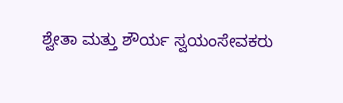ಶ್ವೇತಾ ಮತ್ತು ಶೌರ್ಯ ಸ್ವಯಂಸೇವಕರು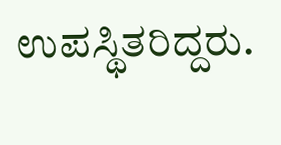ಉಪಸ್ಥಿತರಿದ್ದರು.